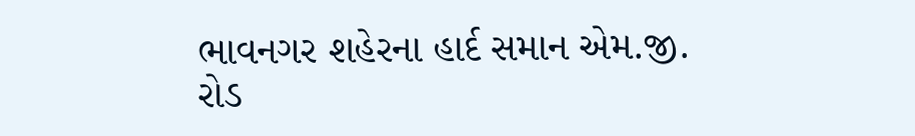ભાવનગર શહેરના હાર્દ સમાન એમ.જી. રોડ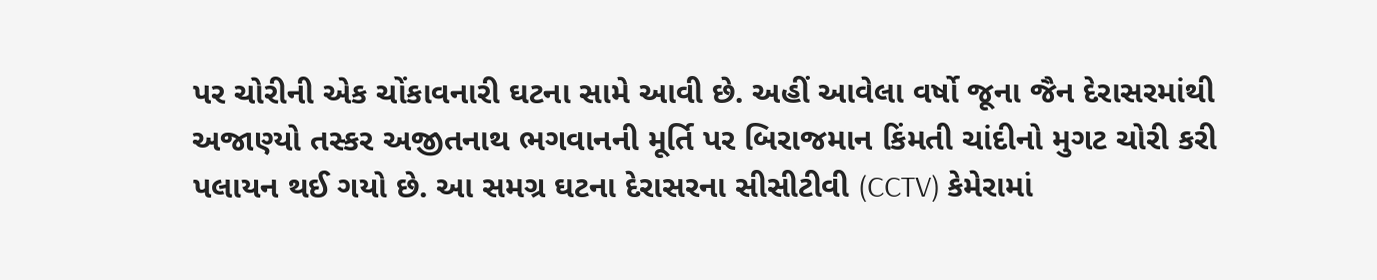પર ચોરીની એક ચોંકાવનારી ઘટના સામે આવી છે. અહીં આવેલા વર્ષો જૂના જૈન દેરાસરમાંથી અજાણ્યો તસ્કર અજીતનાથ ભગવાનની મૂર્તિ પર બિરાજમાન કિંમતી ચાંદીનો મુગટ ચોરી કરી પલાયન થઈ ગયો છે. આ સમગ્ર ઘટના દેરાસરના સીસીટીવી (CCTV) કેમેરામાં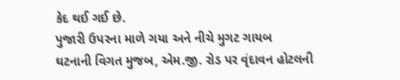કેદ થઈ ગઈ છે.
પુજારી ઉપરના માળે ગયા અને નીચે મુગટ ગાયબ
ઘટનાની વિગત મુજબ, એમ.જી. રોડ પર વૃંદાવન હોટલની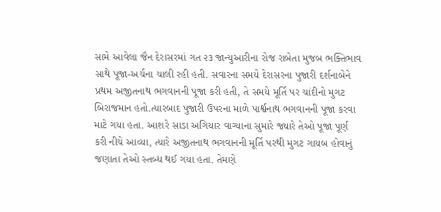સામે આવેલા જૈન દેરાસરમાં ગત ૨૩ જાન્યુઆરીના રોજ રાબેતા મુજબ ભક્તિભાવ સાથે પૂજા-અર્ચના ચાલી રહી હતી. સવારના સમયે દેરાસરના પુજારી દર્શનાબેને પ્રથમ અજીતનાથ ભગવાનની પૂજા કરી હતી, તે સમયે મૂર્તિ પર ચાંદીનો મુગટ બિરાજમાન હતો.ત્યારબાદ પુજારી ઉપરના માળે પાર્શ્વનાથ ભગવાનની પૂજા કરવા માટે ગયા હતા. આશરે સાડા અગિયાર વાગ્યાના સુમારે જ્યારે તેઓ પૂજા પૂર્ણ કરી નીચે આવ્યા, ત્યારે અજીતનાથ ભગવાનની મૂર્તિ પરથી મુગટ ગાયબ હોવાનું જણાતા તેઓ સ્તબ્ધ થઈ ગયા હતા. તેમણે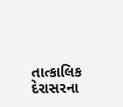તાત્કાલિક દેરાસરના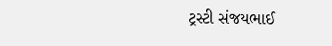ટ્રસ્ટી સંજયભાઈ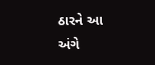ઠારને આ અંગે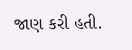જાણ કરી હતી.